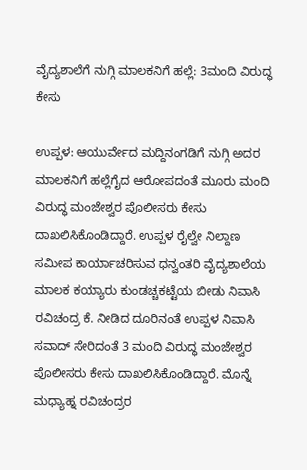ವೈದ್ಯಶಾಲೆಗೆ ನುಗ್ಗಿ ಮಾಲಕನಿಗೆ ಹಲ್ಲೆ: 3ಮಂದಿ ವಿರುದ್ಧ ಕೇಸು

ಉಪ್ಪಳ: ಆಯುರ್ವೇದ ಮದ್ದಿನಂಗಡಿಗೆ ನುಗ್ಗಿ ಅದರ ಮಾಲಕನಿಗೆ ಹಲ್ಲೆಗೈದ ಆರೋಪದಂತೆ ಮೂರು ಮಂದಿ ವಿರುದ್ಧ ಮಂಜೇಶ್ವರ ಪೊಲೀಸರು ಕೇಸು ದಾಖಲಿಸಿಕೊಂಡಿದ್ದಾರೆ. ಉಪ್ಪಳ ರೈಲ್ವೇ ನಿಲ್ದಾಣ ಸಮೀಪ ಕಾರ್ಯಾಚರಿಸುವ ಧನ್ವಂತರಿ ವೈದ್ಯಶಾಲೆಯ ಮಾಲಕ ಕಯ್ಯಾರು ಕುಂಡಚ್ಚಕಟ್ಟೆಯ ಬೀಡು ನಿವಾಸಿ ರವಿಚಂದ್ರ ಕೆ. ನೀಡಿದ ದೂರಿನಂತೆ ಉಪ್ಪಳ ನಿವಾಸಿ ಸವಾದ್ ಸೇರಿದಂತೆ 3 ಮಂದಿ ವಿರುದ್ಧ ಮಂಜೇಶ್ವರ ಪೊಲೀಸರು ಕೇಸು ದಾಖಲಿಸಿಕೊಂಡಿದ್ದಾರೆ. ಮೊನ್ನೆ ಮಧ್ಯಾಹ್ನ ರವಿಚಂದ್ರರ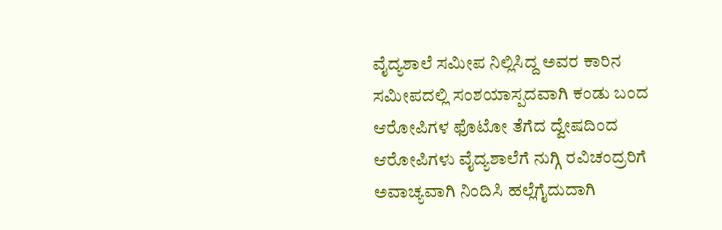ವೈದ್ಯಶಾಲೆ ಸಮೀಪ ನಿಲ್ಲಿಸಿದ್ದ ಅವರ ಕಾರಿನ ಸಮೀಪದಲ್ಲಿ ಸಂಶಯಾಸ್ಪದವಾಗಿ ಕಂಡು ಬಂದ ಆರೋಪಿಗಳ ಫೊಟೋ ತೆಗೆದ ದ್ವೇಷದಿಂದ ಆರೋಪಿಗಳು ವೈದ್ಯಶಾಲೆಗೆ ನುಗ್ಗಿ ರವಿಚಂದ್ರರಿಗೆ ಅವಾಚ್ಯವಾಗಿ ನಿಂದಿಸಿ ಹಲ್ಲೆಗೈದುದಾಗಿ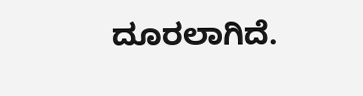ದೂರಲಾಗಿದೆ.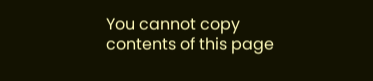You cannot copy contents of this page